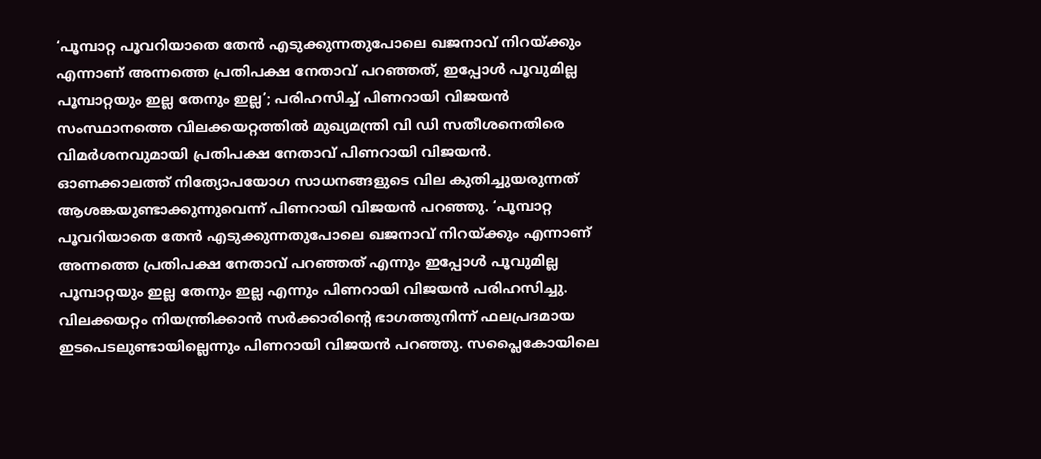‘പൂമ്പാറ്റ പൂവറിയാതെ തേൻ എടുക്കുന്നതുപോലെ ഖജനാവ് നിറയ്ക്കും എന്നാണ് അന്നത്തെ പ്രതിപക്ഷ നേതാവ് പറഞ്ഞത്, ഇപ്പോൾ പൂവുമില്ല പൂമ്പാറ്റയും ഇല്ല തേനും ഇല്ല’; പരിഹസിച്ച് പിണറായി വിജയൻ
സംസ്ഥാനത്തെ വിലക്കയറ്റത്തിൽ മുഖ്യമന്ത്രി വി ഡി സതീശനെതിരെ വിമർശനവുമായി പ്രതിപക്ഷ നേതാവ് പിണറായി വിജയൻ. ഓണക്കാലത്ത് നിത്യോപയോഗ സാധനങ്ങളുടെ വില കുതിച്ചുയരുന്നത് ആശങ്കയുണ്ടാക്കുന്നുവെന്ന് പിണറായി വിജയൻ പറഞ്ഞു. ‘പൂമ്പാറ്റ പൂവറിയാതെ തേൻ എടുക്കുന്നതുപോലെ ഖജനാവ് നിറയ്ക്കും എന്നാണ് അന്നത്തെ പ്രതിപക്ഷ നേതാവ് പറഞ്ഞത് എന്നും ഇപ്പോൾ പൂവുമില്ല പൂമ്പാറ്റയും ഇല്ല തേനും ഇല്ല എന്നും പിണറായി വിജയൻ പരിഹസിച്ചു.
വിലക്കയറ്റം നിയന്ത്രിക്കാൻ സർക്കാരിന്റെ ഭാഗത്തുനിന്ന് ഫലപ്രദമായ ഇടപെടലുണ്ടായില്ലെന്നും പിണറായി വിജയൻ പറഞ്ഞു. സപ്ലൈകോയിലെ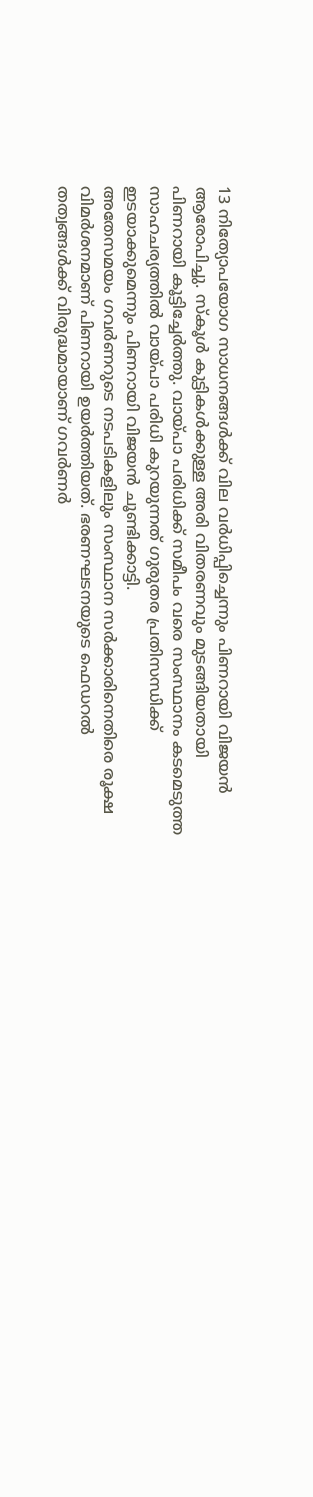13 നിത്യോപയോഗ സാധനങ്ങൾക്ക് വില വർധിപ്പിച്ചെന്നും പിണറായി വിജയൻ ആരോപിച്ചു. സ്കൂൾ കുട്ടികൾക്കുള്ള അരി വിതരണവും മുടങ്ങിയതായി പിണറായി കൂട്ടിച്ചേർത്തു. വായ്പാ പരിധിക്ക് സമീപം വരെ സംസ്ഥാനം കടമെടുത്ത സാഹചര്യത്തിൽ വായ്പാ പരിധി കുറയുന്നത് ഗുരുതര പ്രതിസന്ധിക്ക് ഇടയാക്കുമെന്നും പിണറായി വിജയൻ ചൂണ്ടിക്കാട്ടി.
അതേസമയം ഗവർണറുടെ നടപടികളിലും സംസ്ഥാന സർക്കാരിനെതിരെ രൂക്ഷ വിമർശനമാണ് പിണറായി ഉയർത്തിയത്. ഭരണഘടനയുടെ ഫെഡറൽ തത്വങ്ങൾക്ക് വിരുദ്ധമായാണ് ഗവർണർ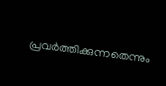പ്രവർത്തിക്കുന്നതെന്നും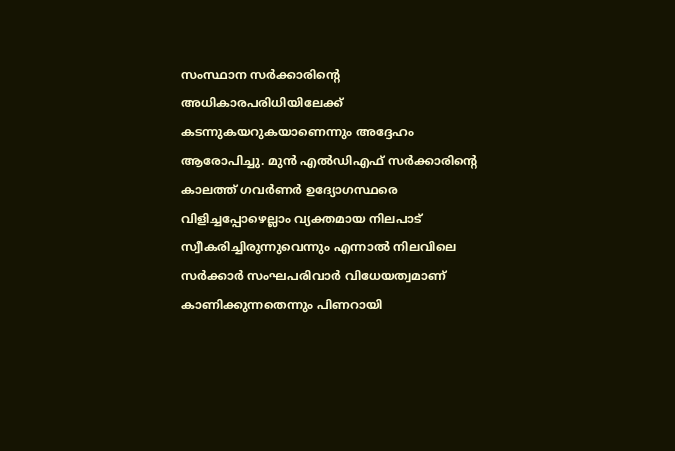സംസ്ഥാന സർക്കാരിന്റെ അധികാരപരിധിയിലേക്ക് കടന്നുകയറുകയാണെന്നും അദ്ദേഹം ആരോപിച്ചു. മുൻ എൽഡിഎഫ് സർക്കാരിന്റെ കാലത്ത് ഗവർണർ ഉദ്യോഗസ്ഥരെ വിളിച്ചപ്പോഴെല്ലാം വ്യക്തമായ നിലപാട് സ്വീകരിച്ചിരുന്നുവെന്നും എന്നാൽ നിലവിലെ സർക്കാർ സംഘപരിവാർ വിധേയത്വമാണ് കാണിക്കുന്നതെന്നും പിണറായി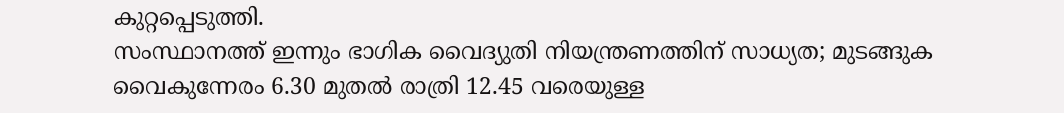കുറ്റപ്പെടുത്തി.
സംസ്ഥാനത്ത് ഇന്നും ഭാഗിക വൈദ്യുതി നിയന്ത്രണത്തിന് സാധ്യത; മുടങ്ങുക വൈകുന്നേരം 6.30 മുതൽ രാത്രി 12.45 വരെയുള്ള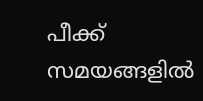പീക്ക് സമയങ്ങളിൽ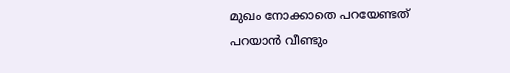മുഖം നോക്കാതെ പറയേണ്ടത് പറയാൻ വീണ്ടും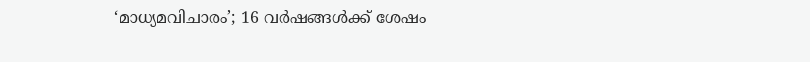‘മാധ്യമവിചാരം’; 16 വർഷങ്ങൾക്ക് ശേഷം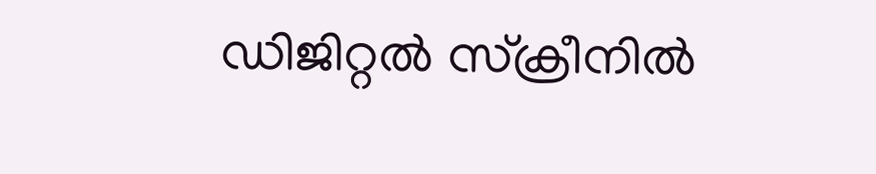ഡിജിറ്റൽ സ്ക്രീനിൽ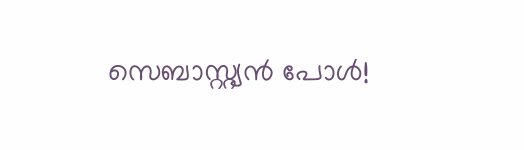സെബാസ്റ്റ്യൻ പോൾ!